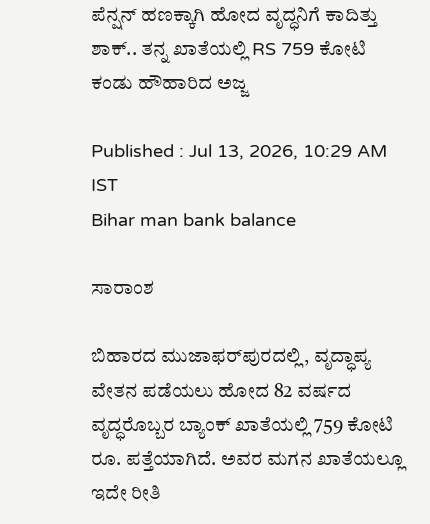ಪೆನ್ಷನ್ ಹಣಕ್ಕಾಗಿ ಹೋದ ವೃದ್ಧನಿಗೆ ಕಾದಿತ್ತು ಶಾಕ್.. ತನ್ನ ಖಾತೆಯಲ್ಲಿ RS 759 ಕೋಟಿ ಕಂಡು ಹೌಹಾರಿದ ಅಜ್ಜ

Published : Jul 13, 2026, 10:29 AM IST
Bihar man bank balance

ಸಾರಾಂಶ

ಬಿಹಾರದ ಮುಜಾಫರ್‌ಪುರದಲ್ಲಿ, ವೃದ್ಧಾಪ್ಯ ವೇತನ ಪಡೆಯಲು ಹೋದ 82 ವರ್ಷದ ವೃದ್ಧರೊಬ್ಬರ ಬ್ಯಾಂಕ್ ಖಾತೆಯಲ್ಲಿ 759 ಕೋಟಿ ರೂ. ಪತ್ತೆಯಾಗಿದೆ. ಅವರ ಮಗನ ಖಾತೆಯಲ್ಲೂ ಇದೇ ರೀತಿ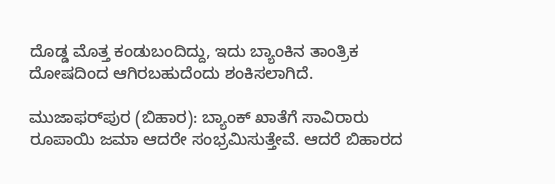ದೊಡ್ಡ ಮೊತ್ತ ಕಂಡುಬಂದಿದ್ದು, ಇದು ಬ್ಯಾಂಕಿನ ತಾಂತ್ರಿಕ ದೋಷದಿಂದ ಆಗಿರಬಹುದೆಂದು ಶಂಕಿಸಲಾಗಿದೆ.

ಮುಜಾಫರ್‌ಪುರ (ಬಿಹಾರ): ಬ್ಯಾಂಕ್ ಖಾತೆಗೆ ಸಾವಿರಾರು ರೂಪಾಯಿ ಜಮಾ ಆದರೇ ಸಂಭ್ರಮಿಸುತ್ತೇವೆ. ಆದರೆ ಬಿಹಾರದ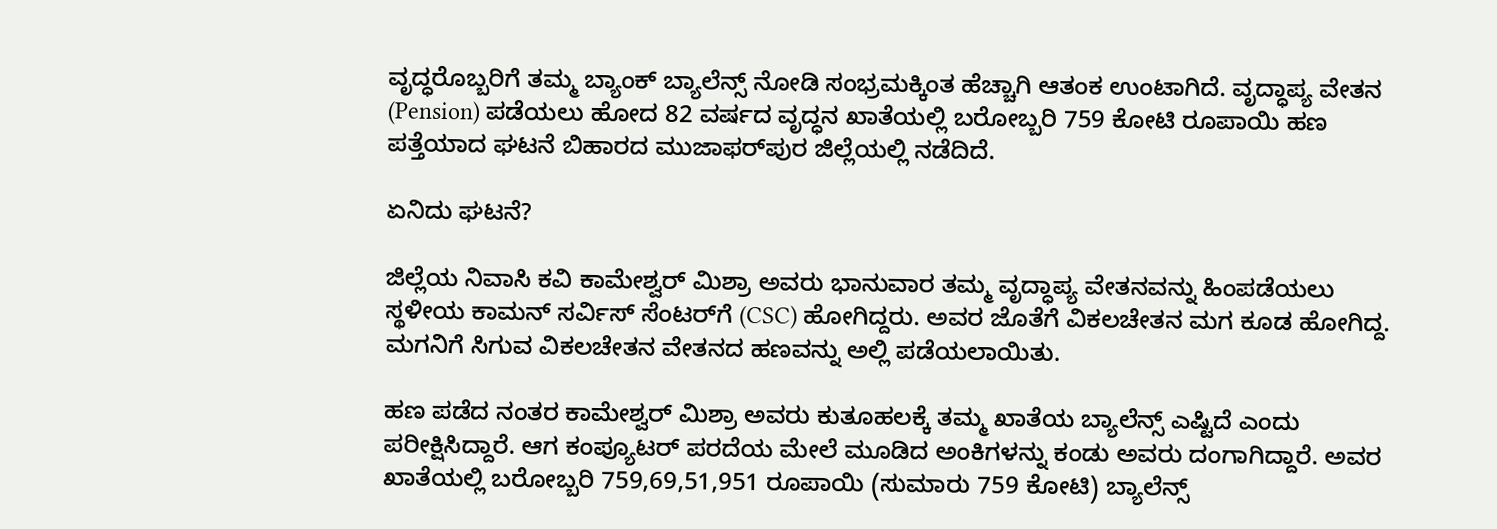ವೃದ್ಧರೊಬ್ಬರಿಗೆ ತಮ್ಮ ಬ್ಯಾಂಕ್ ಬ್ಯಾಲೆನ್ಸ್ ನೋಡಿ ಸಂಭ್ರಮಕ್ಕಿಂತ ಹೆಚ್ಚಾಗಿ ಆತಂಕ ಉಂಟಾಗಿದೆ. ವೃದ್ಧಾಪ್ಯ ವೇತನ (Pension) ಪಡೆಯಲು ಹೋದ 82 ವರ್ಷದ ವೃದ್ಧನ ಖಾತೆಯಲ್ಲಿ ಬರೋಬ್ಬರಿ 759 ಕೋಟಿ ರೂಪಾಯಿ ಹಣ ಪತ್ತೆಯಾದ ಘಟನೆ ಬಿಹಾರದ ಮುಜಾಫರ್‌ಪುರ ಜಿಲ್ಲೆಯಲ್ಲಿ ನಡೆದಿದೆ.

ಏನಿದು ಘಟನೆ?

ಜಿಲ್ಲೆಯ ನಿವಾಸಿ ಕವಿ ಕಾಮೇಶ್ವರ್ ಮಿಶ್ರಾ ಅವರು ಭಾನುವಾರ ತಮ್ಮ ವೃದ್ಧಾಪ್ಯ ವೇತನವನ್ನು ಹಿಂಪಡೆಯಲು ಸ್ಥಳೀಯ ಕಾಮನ್ ಸರ್ವಿಸ್ ಸೆಂಟರ್‌ಗೆ (CSC) ಹೋಗಿದ್ದರು. ಅವರ ಜೊತೆಗೆ ವಿಕಲಚೇತನ ಮಗ ಕೂಡ ಹೋಗಿದ್ದ. ಮಗನಿಗೆ ಸಿಗುವ ವಿಕಲಚೇತನ ವೇತನದ ಹಣವನ್ನು ಅಲ್ಲಿ ಪಡೆಯಲಾಯಿತು.

ಹಣ ಪಡೆದ ನಂತರ ಕಾಮೇಶ್ವರ್ ಮಿಶ್ರಾ ಅವರು ಕುತೂಹಲಕ್ಕೆ ತಮ್ಮ ಖಾತೆಯ ಬ್ಯಾಲೆನ್ಸ್ ಎಷ್ಟಿದೆ ಎಂದು ಪರೀಕ್ಷಿಸಿದ್ದಾರೆ. ಆಗ ಕಂಪ್ಯೂಟರ್ ಪರದೆಯ ಮೇಲೆ ಮೂಡಿದ ಅಂಕಿಗಳನ್ನು ಕಂಡು ಅವರು ದಂಗಾಗಿದ್ದಾರೆ. ಅವರ ಖಾತೆಯಲ್ಲಿ ಬರೋಬ್ಬರಿ 759,69,51,951 ರೂಪಾಯಿ (ಸುಮಾರು 759 ಕೋಟಿ) ಬ್ಯಾಲೆನ್ಸ್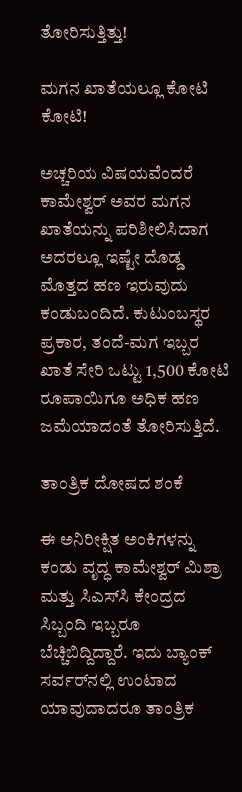ತೋರಿಸುತ್ತಿತ್ತು!

ಮಗನ ಖಾತೆಯಲ್ಲೂ ಕೋಟಿ ಕೋಟಿ!

ಅಚ್ಚರಿಯ ವಿಷಯವೆಂದರೆ ಕಾಮೇಶ್ವರ್ ಅವರ ಮಗನ ಖಾತೆಯನ್ನು ಪರಿಶೀಲಿಸಿದಾಗ ಅದರಲ್ಲೂ ಇಷ್ಟೇ ದೊಡ್ಡ ಮೊತ್ತದ ಹಣ ಇರುವುದು ಕಂಡುಬಂದಿದೆ. ಕುಟುಂಬಸ್ಥರ ಪ್ರಕಾರ, ತಂದೆ-ಮಗ ಇಬ್ಬರ ಖಾತೆ ಸೇರಿ ಒಟ್ಟು 1,500 ಕೋಟಿ ರೂಪಾಯಿಗೂ ಅಧಿಕ ಹಣ ಜಮೆಯಾದಂತೆ ತೋರಿಸುತ್ತಿದೆ.

ತಾಂತ್ರಿಕ ದೋಷದ ಶಂಕೆ

ಈ ಅನಿರೀಕ್ಷಿತ ಅಂಕಿಗಳನ್ನು ಕಂಡು ವೃದ್ಧ ಕಾಮೇಶ್ವರ್ ಮಿಶ್ರಾ ಮತ್ತು ಸಿಎಸ್‌ಸಿ ಕೇಂದ್ರದ ಸಿಬ್ಬಂದಿ ಇಬ್ಬರೂ ಬೆಚ್ಚಿಬಿದ್ದಿದ್ದಾರೆ. ಇದು ಬ್ಯಾಂಕ್ ಸರ್ವರ್‌ನಲ್ಲಿ ಉಂಟಾದ ಯಾವುದಾದರೂ ತಾಂತ್ರಿಕ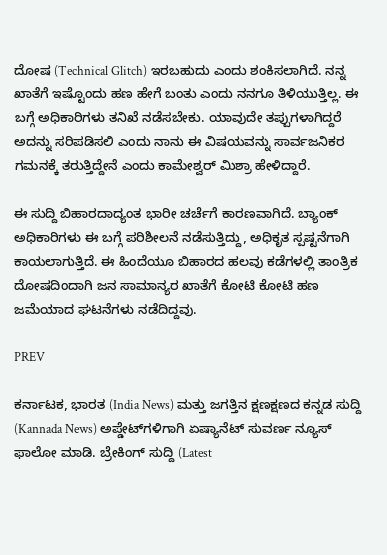ದೋಷ (Technical Glitch) ಇರಬಹುದು ಎಂದು ಶಂಕಿಸಲಾಗಿದೆ. ನನ್ನ ಖಾತೆಗೆ ಇಷ್ಟೊಂದು ಹಣ ಹೇಗೆ ಬಂತು ಎಂದು ನನಗೂ ತಿಳಿಯುತ್ತಿಲ್ಲ. ಈ ಬಗ್ಗೆ ಅಧಿಕಾರಿಗಳು ತನಿಖೆ ನಡೆಸಬೇಕು. ಯಾವುದೇ ತಪ್ಪುಗಳಾಗಿದ್ದರೆ ಅದನ್ನು ಸರಿಪಡಿಸಲಿ ಎಂದು ನಾನು ಈ ವಿಷಯವನ್ನು ಸಾರ್ವಜನಿಕರ ಗಮನಕ್ಕೆ ತರುತ್ತಿದ್ದೇನೆ ಎಂದು ಕಾಮೇಶ್ವರ್ ಮಿಶ್ರಾ ಹೇಳಿದ್ದಾರೆ.

ಈ ಸುದ್ದಿ ಬಿಹಾರದಾದ್ಯಂತ ಭಾರೀ ಚರ್ಚೆಗೆ ಕಾರಣವಾಗಿದೆ. ಬ್ಯಾಂಕ್ ಅಧಿಕಾರಿಗಳು ಈ ಬಗ್ಗೆ ಪರಿಶೀಲನೆ ನಡೆಸುತ್ತಿದ್ದು, ಅಧಿಕೃತ ಸ್ಪಷ್ಟನೆಗಾಗಿ ಕಾಯಲಾಗುತ್ತಿದೆ. ಈ ಹಿಂದೆಯೂ ಬಿಹಾರದ ಹಲವು ಕಡೆಗಳಲ್ಲಿ ತಾಂತ್ರಿಕ ದೋಷದಿಂದಾಗಿ ಜನ ಸಾಮಾನ್ಯರ ಖಾತೆಗೆ ಕೋಟಿ ಕೋಟಿ ಹಣ ಜಮೆಯಾದ ಘಟನೆಗಳು ನಡೆದಿದ್ದವು.

PREV

ಕರ್ನಾಟಕ, ಭಾರತ (India News) ಮತ್ತು ಜಗತ್ತಿನ ಕ್ಷಣಕ್ಷಣದ ಕನ್ನಡ ಸುದ್ದಿ (Kannada News) ಅಪ್ಡೇಟ್‌ಗಳಿಗಾಗಿ ಏಷ್ಯಾನೆಟ್ ಸುವರ್ಣ ನ್ಯೂಸ್‌ ಫಾಲೋ ಮಾಡಿ. ಬ್ರೇಕಿಂಗ್ ಸುದ್ದಿ (Latest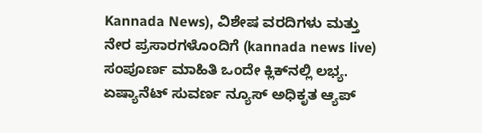Kannada News), ವಿಶೇಷ ವರದಿಗಳು ಮತ್ತು ನೇರ ಪ್ರಸಾರಗಳೊಂದಿಗೆ (kannada news live) ಸಂಪೂರ್ಣ ಮಾಹಿತಿ ಒಂದೇ ಕ್ಲಿಕ್‌ನಲ್ಲಿ ಲಭ್ಯ. ಏಷ್ಯಾನೆಟ್ ಸುವರ್ಣ ನ್ಯೂಸ್ ಅಧಿಕೃತ ಆ್ಯಪ್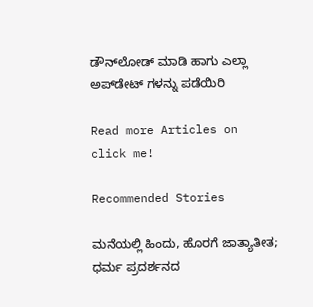ಡೌನ್‌ಲೋಡ್ ಮಾಡಿ ಹಾಗು ಎಲ್ಲಾ ಅಪ್‌ಡೇಟ್ ಗಳನ್ನು ಪಡೆಯಿರಿ

Read more Articles on
click me!

Recommended Stories

ಮನೆಯಲ್ಲಿ ಹಿಂದು, ಹೊರಗೆ ಜಾತ್ಯಾತೀತ; ಧರ್ಮ ಪ್ರದರ್ಶನದ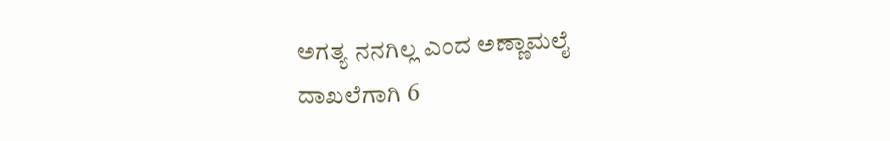ಅಗತ್ಯ ನನಗಿಲ್ಲ ಎಂದ ಅಣ್ಣಾಮಲೈ
ದಾಖಲೆಗಾಗಿ 6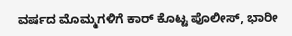ವರ್ಷದ ಮೊಮ್ಮಗಳಿಗೆ ಕಾರ್‌ ಕೊಟ್ಟ ಪೊಲೀಸ್‌, ಭಾರೀ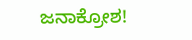ಜನಾಕ್ರೋಶ!